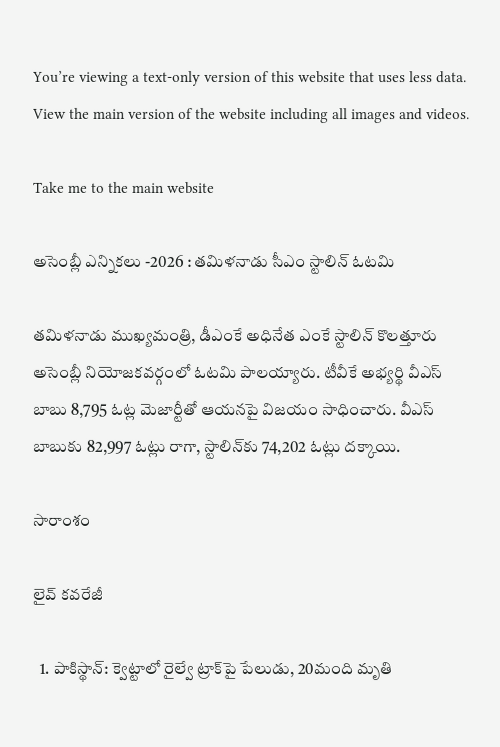You’re viewing a text-only version of this website that uses less data. View the main version of the website including all images and videos.

Take me to the main website

అసెంబ్లీ ఎన్నికలు -2026 : తమిళనాడు సీఎం స్టాలిన్‌ ఓటమి

తమిళనాడు ముఖ్యమంత్రి, డీఎంకే అధినేత ఎంకే స్టాలిన్ కొలత్తూరు అసెంబ్లీ నియోజకవర్గంలో ఓటమి పాలయ్యారు. టీవీకే అభ్యర్థి వీఎస్ బాబు 8,795 ఓట్ల మెజార్టీతో ఆయనపై విజయం సాధించారు. వీఎస్ బాబుకు 82,997 ఓట్లు రాగా, స్టాలిన్‌కు 74,202 ఓట్లు దక్కాయి.

సారాంశం

లైవ్ కవరేజీ

  1. పాకిస్థాన్: క్వెట్టాలో రైల్వే ట్రాక్‌పై పేలుడు, 20మంది మృతి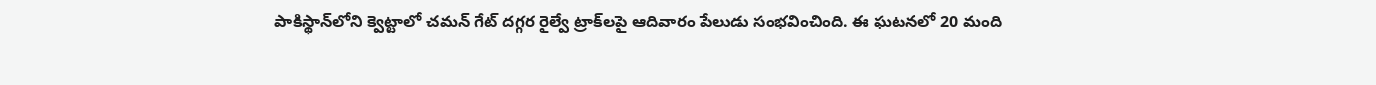పాకిస్థాన్‌లోని క్వెట్టాలో చమన్ గేట్ దగ్గర రైల్వే ట్రాక్‌లపై ఆదివారం పేలుడు సంభవించింది. ఈ ఘటనలో 20 మంది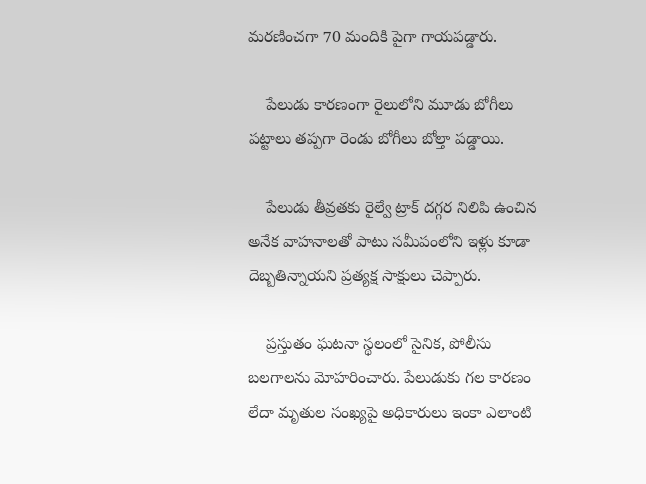మరణించగా 70 మందికి పైగా గాయపడ్డారు.

    పేలుడు కారణంగా రైలులోని మూడు బోగీలు పట్టాలు తప్పగా రెండు బోగీలు బోల్తా పడ్డాయి.

    పేలుడు తీవ్రతకు రైల్వే ట్రాక్ దగ్గర నిలిపి ఉంచిన అనేక వాహనాలతో పాటు సమీపంలోని ఇళ్లు కూడా దెబ్బతిన్నాయని ప్రత్యక్ష సాక్షులు చెప్పారు.

    ప్రస్తుతం ఘటనా స్థలంలో సైనిక, పోలీసు బలగాలను మోహరించారు. పేలుడుకు గల కారణం లేదా మృతుల సంఖ్యపై అధికారులు ఇంకా ఎలాంటి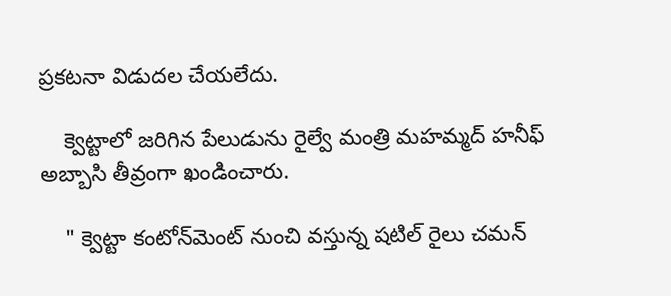ప్రకటనా విడుదల చేయలేదు.

    క్వెట్టాలో జరిగిన పేలుడును రైల్వే మంత్రి మహమ్మద్ హనీఫ్ అబ్బాసి తీవ్రంగా ఖండించారు.

    " క్వెట్టా కంటోన్‌మెంట్ నుంచి వస్తున్న షటిల్ రైలు చమన్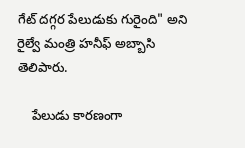గేట్ దగ్గర పేలుడుకు గురైంది" అని రైల్వే మంత్రి హనీఫ్ అబ్బాసి తెలిపారు.

    పేలుడు కారణంగా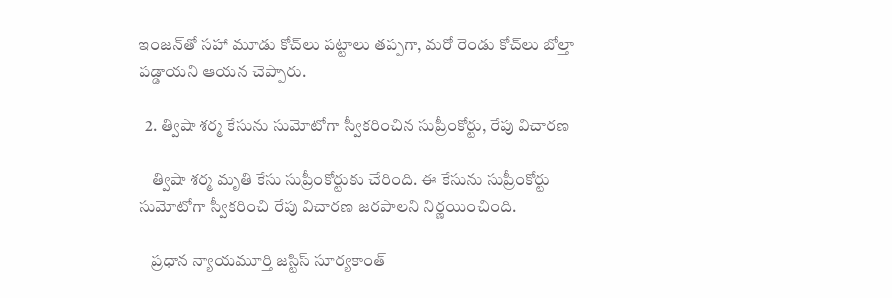ఇంజన్‌తో సహా మూడు కోచ్‌లు పట్టాలు తప్పగా, మరో రెండు కోచ్‌లు బోల్తా పడ్డాయని ఆయన చెప్పారు.

  2. త్విషా శర్మ కేసును సుమోటోగా స్వీకరించిన సుప్రీంకోర్టు, రేపు విచారణ

    త్విషా శర్మ మృతి కేసు సుప్రీంకోర్టుకు చేరింది. ఈ కేసును సుప్రీంకోర్టు సుమోటోగా స్వీకరించి రేపు విచారణ జరపాలని నిర్ణయించింది.

    ప్రధాన న్యాయమూర్తి జస్టిస్ సూర్యకాంత్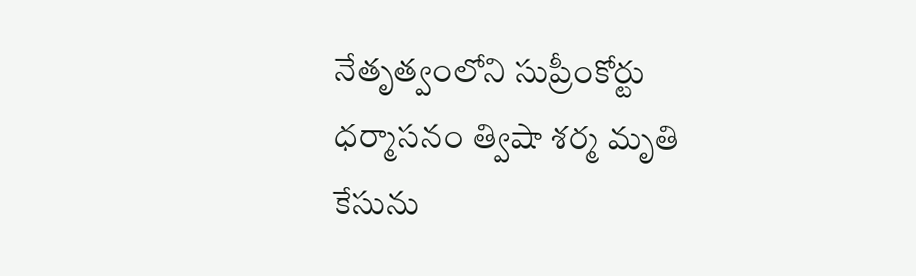నేతృత్వంలోని సుప్రీంకోర్టు ధర్మాసనం త్విషా శర్మ మృతి కేసును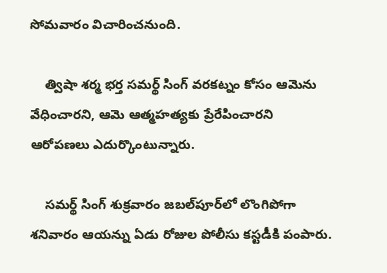సోమవారం విచారించనుంది.

    త్విషా శర్మ భర్త సమర్థ్ సింగ్ వరకట్నం కోసం ఆమెను వేధించారని, ఆమె ఆత్మహత్యకు ప్రేరేపించారని ఆరోపణలు ఎదుర్కొంటున్నారు.

    సమర్థ్ సింగ్ శుక్రవారం జబల్‌పూర్‌లో లొంగిపోగా శనివారం ఆయన్ను ఏడు రోజుల పోలీసు కస్టడీకి పంపారు.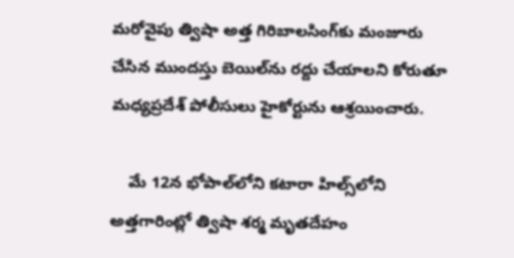మరోవైపు త్విషా అత్త గిరిబాలసింగ్‌కు మంజూరు చేసిన ముందస్తు బెయిల్‌ను రద్దు చేయాలని కోరుతూ మధ్యప్రదేశ్ పోలీసులు హైకోర్టును ఆశ్రయించారు.

    మే 12న భోపాల్‌లోని కటారా హిల్స్‌లోని అత్తగారింట్లో త్విషా శర్మ మృతదేహం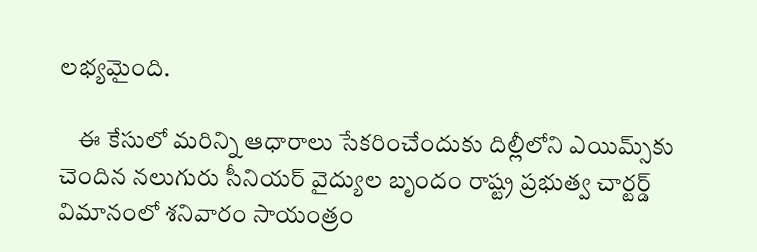లభ్యమైంది.

    ఈ కేసులో మరిన్ని ఆధారాలు సేకరించేందుకు దిల్లీలోని ఎయిమ్స్‌కు చెందిన నలుగురు సీనియర్ వైద్యుల బృందం రాష్ట్ర ప్రభుత్వ చార్టర్డ్ విమానంలో శనివారం సాయంత్రం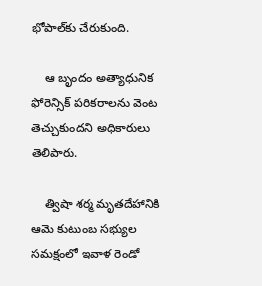భోపాల్‌కు చేరుకుంది.

    ఆ బృందం అత్యాధునిక ఫోరెన్సిక్ పరికరాలను వెంట తెచ్చుకుందని అధికారులు తెలిపారు.

    త్విషా శర్మ మృతదేహానికి ఆమె కుటుంబ సభ్యుల సమక్షంలో ఇవాళ రెండో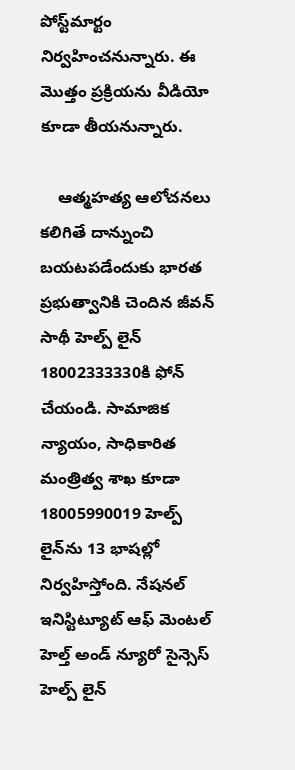పోస్ట్‌మార్టం నిర్వహించనున్నారు. ఈ మొత్తం ప్రక్రియను వీడియో కూడా తీయనున్నారు.

    ఆత్మహత్య ఆలోచనలు కలిగితే దాన్నుంచి బయటపడేందుకు భారత ప్రభుత్వానికి చెందిన జీవన్ సాథీ హెల్ప్ లైన్ 18002333330కి ఫోన్ చేయండి. సామాజిక న్యాయం, సాధికారిత మంత్రిత్వ శాఖ కూడా 18005990019 హెల్ప్ లైన్‌ను 13 భాషల్లో నిర్వహిస్తోంది. నేషనల్ ఇనిస్టిట్యూట్ ఆఫ్ మెంటల్ హెల్త్ అండ్ న్యూరో సైన్సెస్ హెల్ప్ లైన్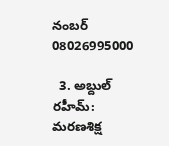నంబర్ 08026995000

  3. అబ్దుల్ రహీమ్: మరణశిక్ష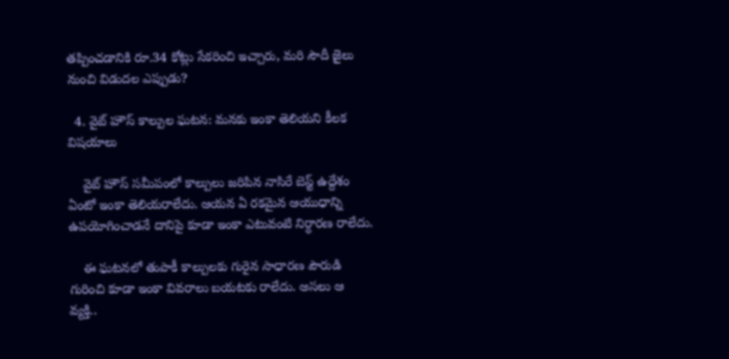తప్పించడానికి రూ.34 కోట్లు సేకరించి ఇచ్చారు, మరి సౌదీ జైలు నుంచి విడుదల ఎప్పుడు?

  4. వైట్ హౌస్ కాల్పుల ఘటన: మనకు ఇంకా తెలియని కీలక విషయాలు

    వైట్ హౌస్ సమీపంలో కాల్పులు జరిపిన నాసిరే బెస్ట్ ఉద్దేశం ఏంటో ఇంకా తెలియరాలేదు. ఆయన ఏ రకమైన ఆయుధాన్ని ఉపయోగించాడనే దానిపై కూడా ఇంకా ఎటువంటి నిర్ధారణ రాలేదు.

    ఈ ఘటనలో తుపాకీ కాల్పులకు గురైన సాధారణ పౌరుడి గురించి కూడా ఇంకా వివరాలు బయటకు రాలేదు. అసలు ఆ వ్యక్తి..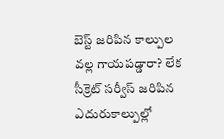బెస్ట్ జరిపిన కాల్పుల వల్ల గాయపడ్డారా? లేక సీక్రెట్ సర్వీస్ జరిపిన ఎదురుకాల్పుల్లో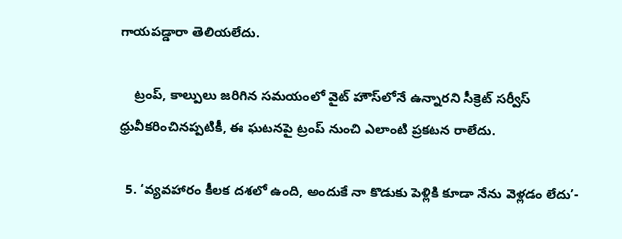గాయపడ్డారా తెలియలేదు.

    ట్రంప్, కాల్పులు జరిగిన సమయంలో వైట్ హౌస్‌లోనే ఉన్నారని సీక్రెట్ సర్వీస్ ధ్రువీకరించినప్పటికీ, ఈ ఘటనపై ట్రంప్ నుంచి ఎలాంటి ప్రకటన రాలేదు.

  5. ‘వ్యవహారం కీలక దశలో ఉంది, అందుకే నా కొడుకు పెళ్లికి కూడా నేను వెళ్లడం లేదు’-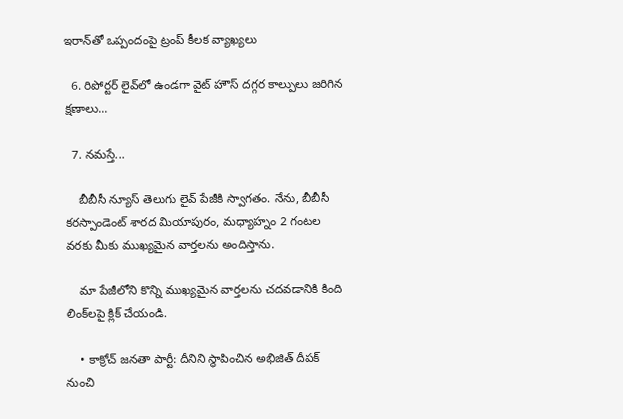ఇరాన్‌తో ఒప్పందంపై ట్రంప్ కీలక వ్యాఖ్యలు

  6. రిపోర్టర్ లైవ్‌లో ఉండగా వైట్ హౌస్ దగ్గర కాల్పులు జరిగిన క్షణాలు...

  7. నమస్తే...

    బీబీసీ న్యూస్ తెలుగు లైవ్ పేజీకి స్వాగతం. నేను, బీబీసీ కరస్పాండెంట్ శారద మియాపురం, మధ్యాహ్నం 2 గంటల వరకు మీకు ముఖ్యమైన వార్తలను అందిస్తాను.

    మా పేజీలోని కొన్ని ముఖ్యమైన వార్తలను చదవడానికి కింది లింక్‌లపై క్లిక్ చేయండి.

    • కాక్రోచ్ జనతా పార్టీ: దీనిని స్థాపించిన అభిజిత్ దీపక్ నుంచి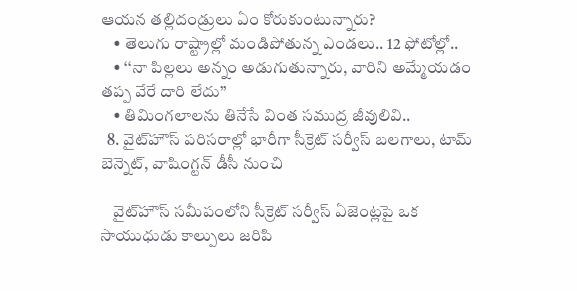ఆయన తల్లిదండ్రులు ఏం కోరుకుంటున్నారు?
    • తెలుగు రాష్ట్రాల్లో మండిపోతున్న ఎండలు.. 12 ఫోటోల్లో..
    • ‘‘నా పిల్లలు అన్నం అడుగుతున్నారు, వారిని అమ్మేయడం తప్ప వేరే దారి లేదు’’
    • తిమింగలాలను తినేసే వింత సముద్ర జీవులివి..
  8. వైట్‌హౌస్ పరిసరాల్లో భారీగా సీక్రెట్ సర్వీస్ బలగాలు, టామ్ బెన్నెట్, వాషింగ్టన్ డీసీ నుంచి

    వైట్‌హౌస్ సమీపంలోని సీక్రెట్ సర్వీస్ ఏజెంట్లపై ఒక సాయుధుడు కాల్పులు జరిపి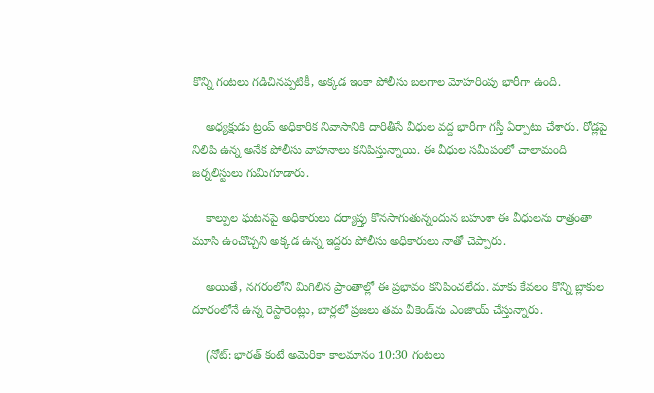కొన్ని గంటలు గడిచినప్పటికీ, అక్కడ ఇంకా పోలీసు బలగాల మోహరింపు భారీగా ఉంది.

    అధ్యక్షుడు ట్రంప్ అధికారిక నివాసానికి దారితీసే వీధుల వద్ద భారీగా గస్తీ ఏర్పాటు చేశారు. రోడ్లపై నిలిపి ఉన్న అనేక పోలీసు వాహనాలు కనిపిస్తున్నాయి. ఈ వీధుల సమీపంలో చాలామంది జర్నలిస్టులు గుమిగూడారు.

    కాల్పుల ఘటనపై అధికారులు దర్యాప్తు కొనసాగుతున్నందున బహుశా ఈ వీధులను రాత్రంతా మూసి ఉంచొచ్చని అక్కడ ఉన్న ఇద్దరు పోలీసు అధికారులు నాతో చెప్పారు.

    అయితే, నగరంలోని మిగిలిన ప్రాంతాల్లో ఈ ప్రభావం కనిపించలేదు. మాకు కేవలం కొన్ని బ్లాకుల దూరంలోనే ఉన్న రెస్టారెంట్లు, బార్లలో ప్రజలు తమ వీకెండ్‌ను ఎంజాయ్ చేస్తున్నారు.

    (నోట్: భారత్ కంటే అమెరికా కాలమానం 10:30 గంటలు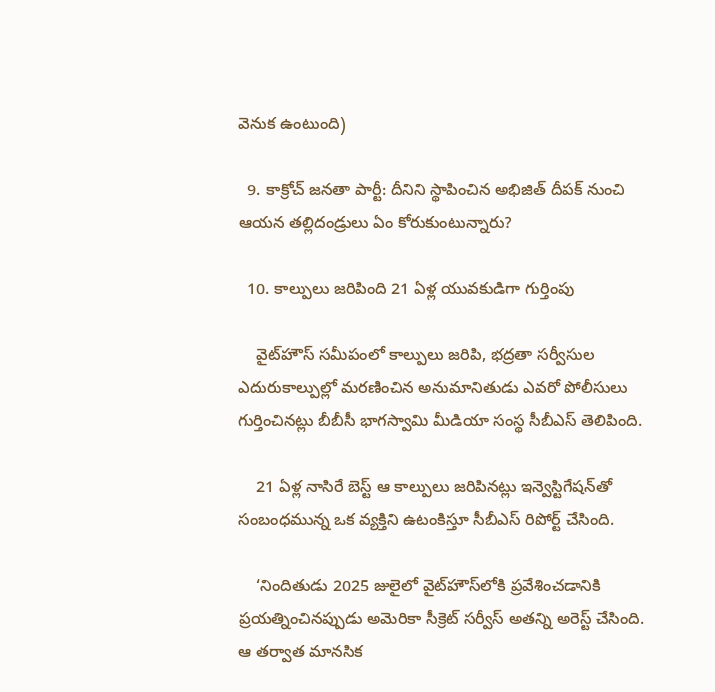వెనుక ఉంటుంది)

  9. కాక్రోచ్ జనతా పార్టీ: దీనిని స్థాపించిన అభిజిత్ దీపక్ నుంచి ఆయన తల్లిదండ్రులు ఏం కోరుకుంటున్నారు?

  10. కాల్పులు జరిపింది 21 ఏళ్ల యువకుడిగా గుర్తింపు

    వైట్‌హౌస్ సమీపంలో కాల్పులు జరిపి, భద్రతా సర్వీసుల ఎదురుకాల్పుల్లో మరణించిన అనుమానితుడు ఎవరో పోలీసులు గుర్తించినట్లు బీబీసీ భాగస్వామి మీడియా సంస్థ సీబీఎస్ తెలిపింది.

    21 ఏళ్ల నాసిరే బెస్ట్ ఆ కాల్పులు జరిపినట్లు ఇన్వెస్టిగేషన్‌తో సంబంధమున్న ఒక వ్యక్తిని ఉటంకిస్తూ సీబీఎస్ రిపోర్ట్ చేసింది.

    ‘నిందితుడు 2025 జులైలో వైట్‌హౌస్‌లోకి ప్రవేశించడానికి ప్రయత్నించినప్పుడు అమెరికా సీక్రెట్ సర్వీస్ అతన్ని అరెస్ట్ చేసింది. ఆ తర్వాత మానసిక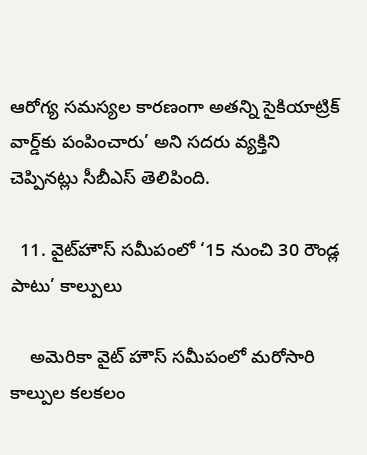ఆరోగ్య సమస్యల కారణంగా అతన్ని సైకియాట్రిక్ వార్డ్‌కు పంపించారు’ అని సదరు వ్యక్తిని చెప్పినట్లు సీబీఎస్ తెలిపింది.

  11. వైట్‌హౌస్ సమీపంలో ‘15 నుంచి 30 రౌండ్ల పాటు’ కాల్పులు

    అమెరికా వైట్ హౌస్ సమీపంలో మరోసారి కాల్పుల కలకలం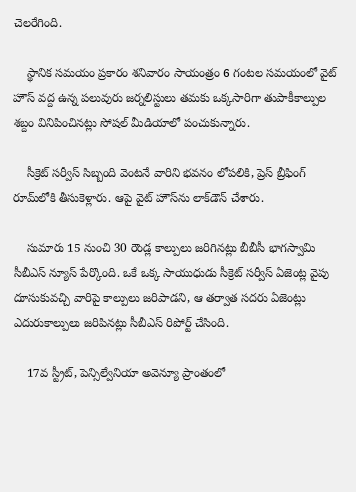చెలరేగింది.

    స్థానిక సమయం ప్రకారం శనివారం సాయంత్రం 6 గంటల సమయంలో వైట్ హౌస్ వద్ద ఉన్న పలువురు జర్నలిస్టులు తమకు ఒక్కసారిగా తుపాకీకాల్పుల శబ్దం వినిపించినట్లు సోషల్ మీడియాలో పంచుకున్నారు.

    సీక్రెట్ సర్వీస్ సిబ్బంది వెంటనే వారిని భవనం లోపలికి, ప్రెస్ బ్రీఫింగ్ రూమ్‌లోకి తీసుకెళ్లారు. ఆపై వైట్ హౌస్‌ను లాక్‌డౌన్ చేశారు.

    సుమారు 15 నుంచి 30 రౌండ్ల కాల్పులు జరిగినట్లు బీబీసీ భాగస్వామి సీబీఎస్ న్యూస్ పేర్కొంది. ఒకే ఒక్క సాయుధుడు సీక్రెట్ సర్వీస్ ఏజెంట్ల వైపు దూసుకువచ్చి వారిపై కాల్పులు జరిపాడని, ఆ తర్వాత సదరు ఏజెంట్లు ఎదురుకాల్పులు జరిపినట్లు సీబీఎస్ రిపోర్ట్ చేసింది.

    17వ స్ట్రీట్, పెన్సిల్వేనియా అవెన్యూ ప్రాంతంలో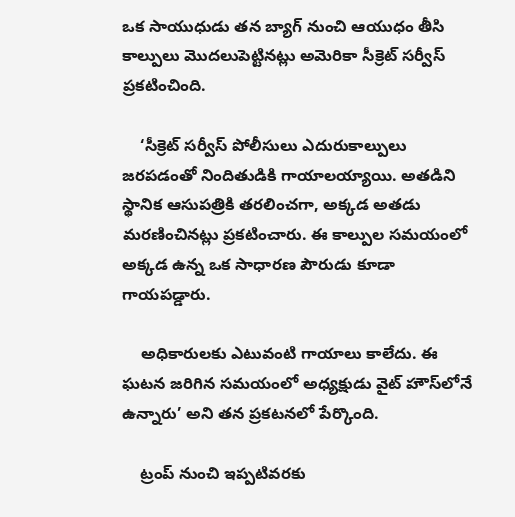ఒక సాయుధుడు తన బ్యాగ్ నుంచి ఆయుధం తీసి కాల్పులు మొదలుపెట్టినట్లు అమెరికా సీక్రెట్ సర్వీస్ ప్రకటించింది.

    ‘సీక్రెట్ సర్వీస్ పోలీసులు ఎదురుకాల్పులు జరపడంతో నిందితుడికి గాయాలయ్యాయి. అతడిని స్థానిక ఆసుపత్రికి తరలించగా, అక్కడ అతడు మరణించినట్లు ప్రకటించారు. ఈ కాల్పుల సమయంలో అక్కడ ఉన్న ఒక సాధారణ పౌరుడు కూడా గాయపడ్డారు.

    అధికారులకు ఎటువంటి గాయాలు కాలేదు. ఈ ఘటన జరిగిన సమయంలో అధ్యక్షుడు వైట్ హౌస్‌లోనే ఉన్నారు’ అని తన ప్రకటనలో పేర్కొంది.

    ట్రంప్ నుంచి ఇప్పటివరకు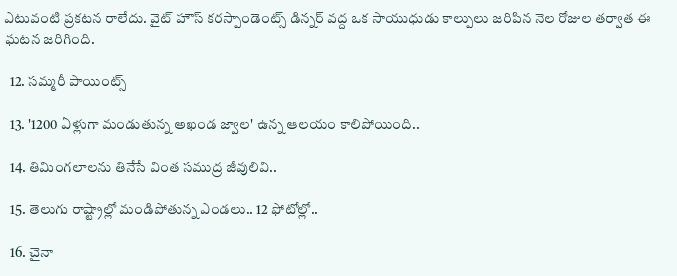ఎటువంటి ప్రకటన రాలేదు. వైట్ హౌస్ కరస్పాండెంట్స్ డిన్నర్ వద్ద ఒక సాయుధుడు కాల్పులు జరిపిన నెల రోజుల తర్వాత ఈ ఘటన జరిగింది.

  12. సమ్మరీ పాయింట్స్

  13. '1200 ఏళ్లుగా మండుతున్న అఖండ జ్వాల' ఉన్న ఆలయం కాలిపోయింది..

  14. తిమింగలాలను తినేసే వింత సముద్ర జీవులివి..

  15. తెలుగు రాష్ట్రాల్లో మండిపోతున్న ఎండలు.. 12 ఫోటోల్లో..

  16. చైనా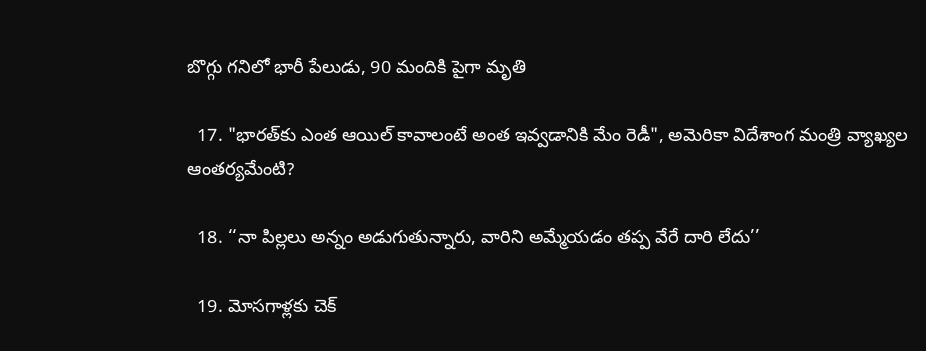బొగ్గు గనిలో భారీ పేలుడు, 90 మందికి పైగా మృతి

  17. "భారత్‌కు ఎంత ఆయిల్ కావాలంటే అంత ఇవ్వడానికి మేం రెడీ", అమెరికా విదేశాంగ మంత్రి వ్యాఖ్యల ఆంతర్యమేంటి?

  18. ‘‘నా పిల్లలు అన్నం అడుగుతున్నారు, వారిని అమ్మేయడం తప్ప వేరే దారి లేదు’’

  19. మోసగాళ్లకు చెక్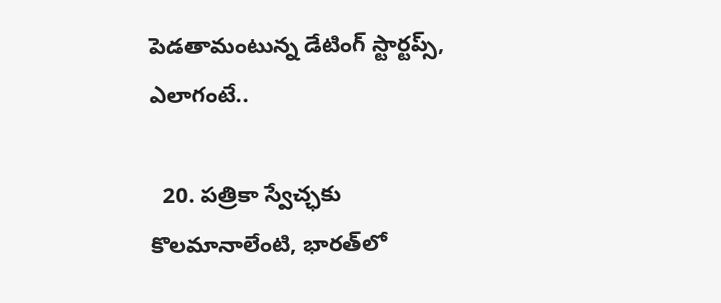పెడతామంటున్న డేటింగ్ స్టార్టప్స్, ఎలాగంటే..

  20. పత్రికా స్వేచ్ఛకు కొలమానాలేంటి, భారత్‌లో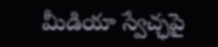మీడియా స్వేచ్ఛపై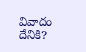వివాదం దేనికి?